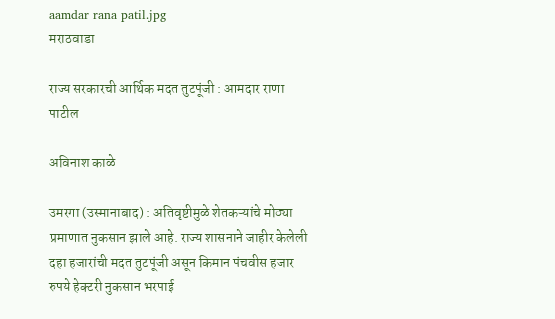aamdar rana patil.jpg
मराठवाडा

राज्य सरकारची आर्थिक मदत तुटपूंजी : आमदार राणा पाटील

अविनाश काळे

उमरगा (उस्मानाबाद) : अतिवृष्टीमुळे शेतकऱ्यांचे मोठ्या प्रमाणात नुकसान झाले आहे. राज्य शासनाने जाहीर केलेली दहा हजारांची मदत तुटपूंजी असून किमान पंचवीस हजार रुपये हेक्टरी नुकसान भरपाई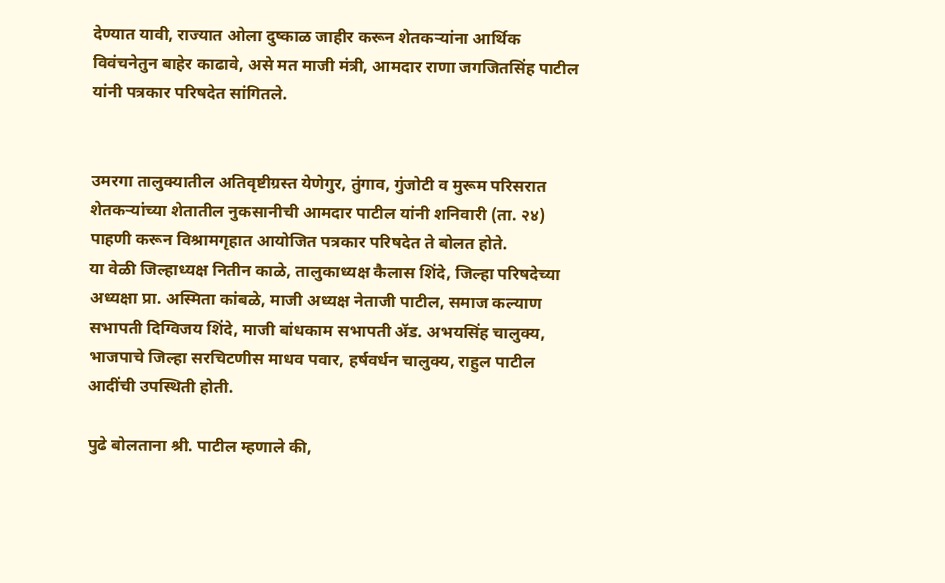देण्यात यावी, राज्यात ओला दुष्काळ जाहीर करून शेतकऱ्यांना आर्थिक विवंचनेतुन बाहेर काढावे, असे मत माजी मंत्री, आमदार राणा जगजितसिंह पाटील यांनी पत्रकार परिषदेत सांगितले.


उमरगा तालुक्यातील अतिवृष्टीग्रस्त येणेगुर, तुंगाव, गुंजोटी व मुरूम परिसरात शेतकऱ्यांच्या शेतातील नुकसानीची आमदार पाटील यांनी शनिवारी (ता. २४) पाहणी करून विश्रामगृहात आयोजित पत्रकार परिषदेत ते बोलत होते.
या वेळी जिल्हाध्यक्ष नितीन काळे, तालुकाध्यक्ष कैलास शिंदे, जिल्हा परिषदेच्या अध्यक्षा प्रा. अस्मिता कांबळे, माजी अध्यक्ष नेताजी पाटील, समाज कल्याण सभापती दिग्विजय शिंदे, माजी बांधकाम सभापती ॲड. अभयसिंह चालुक्य, भाजपाचे जिल्हा सरचिटणीस माधव पवार, हर्षवर्धन चालुक्य, राहुल पाटील आदींची उपस्थिती होती.

पुढे बोलताना श्री. पाटील म्हणाले की,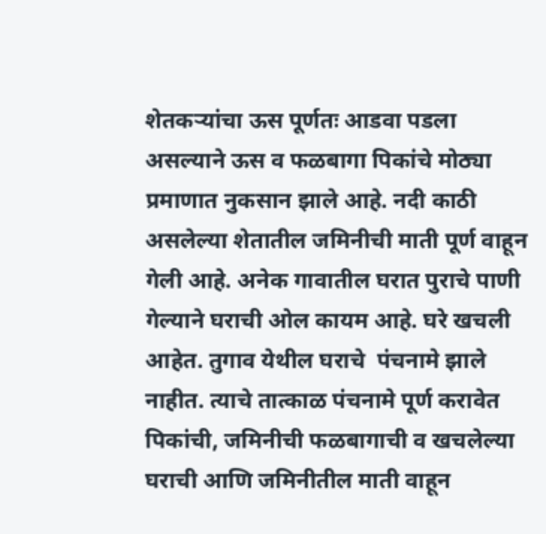शेतकऱ्यांचा ऊस पूर्णतः आडवा पडला असल्याने ऊस व फळबागा पिकांचे मोठ्या प्रमाणात नुकसान झाले आहे. नदी काठी असलेल्या शेतातील जमिनीची माती पूर्ण वाहून गेली आहे. अनेक गावातील घरात पुराचे पाणी गेल्याने घराची ओल कायम आहे. घरे खचली आहेत. तुगाव येथील घराचे  पंचनामे झाले नाहीत. त्याचे तात्काळ पंचनामे पूर्ण करावेत पिकांची, जमिनीची फळबागाची व खचलेल्या घराची आणि जमिनीतील माती वाहून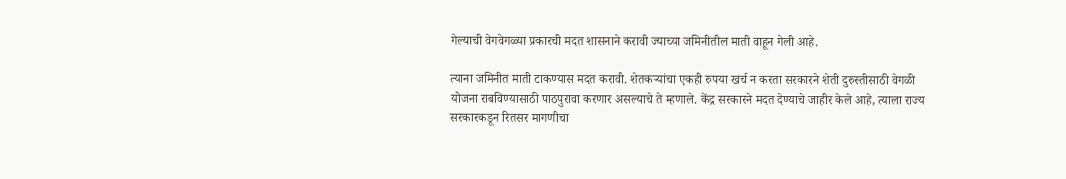गेल्याची वेगवेगळ्या प्रकारची मदत शासनाने करावी ज्याच्या जमिनीतील माती वाहून गेली आहे.

त्याना जमिनीत माती टाकण्यास मदत करावी. शेतकऱ्यांचा एकही रुपया खर्च न करता सरकारने शेती दुरुस्तीसाठी वेगळी योजना राबविण्यासाठी पाठपुरावा करणार असल्याचे ते म्हणाले. केंद्र सरकारने मदत देण्याचे जाहीर केले आहे, त्याला राज्य सरकारकडून रितसर मागणीचा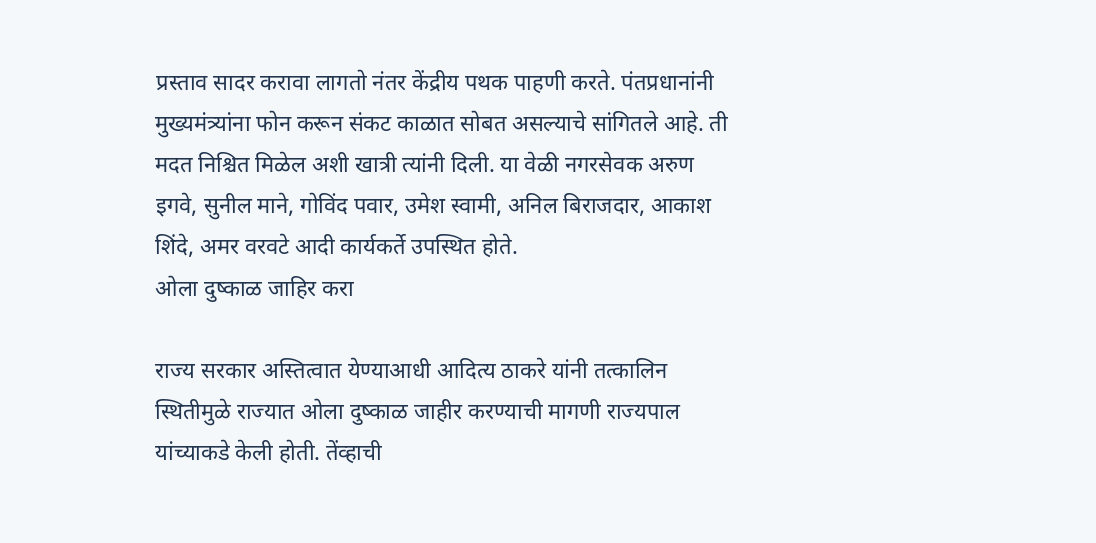प्रस्ताव सादर करावा लागतो नंतर केंद्रीय पथक पाहणी करते. पंतप्रधानांनी मुख्यमंत्र्यांना फोन करून संकट काळात सोबत असल्याचे सांगितले आहे. ती मदत निश्चित मिळेल अशी खात्री त्यांनी दिली. या वेळी नगरसेवक अरुण इगवे, सुनील माने, गोविंद पवार, उमेश स्वामी, अनिल बिराजदार, आकाश शिंदे, अमर वरवटे आदी कार्यकर्ते उपस्थित होते.
ओला दुष्काळ जाहिर करा

राज्य सरकार अस्तित्वात येण्याआधी आदित्य ठाकरे यांनी तत्कालिन स्थितीमुळे राज्यात ओला दुष्काळ जाहीर करण्याची मागणी राज्यपाल यांच्याकडे केली होती. तेंव्हाची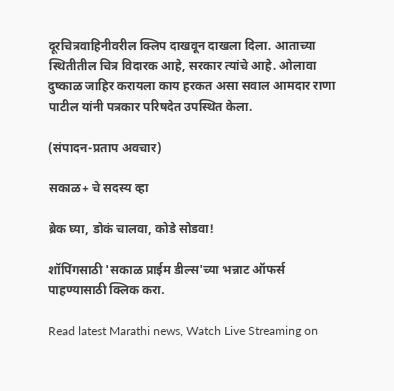दूरचित्रवाहिनीवरील क्लिप दाखवून दाखला दिला. आताच्या स्थितीतील चित्र विदारक आहे, सरकार त्यांचे आहे. ओलावा दुष्काळ जाहिर करायला काय हरकत असा सवाल आमदार राणा पाटील यांनी पत्रकार परिषदेत उपस्थित केला.

(संपादन-प्रताप अवचार)

सकाळ+ चे सदस्य व्हा

ब्रेक घ्या, डोकं चालवा, कोडे सोडवा!

शॉपिंगसाठी 'सकाळ प्राईम डील्स'च्या भन्नाट ऑफर्स पाहण्यासाठी क्लिक करा.

Read latest Marathi news, Watch Live Streaming on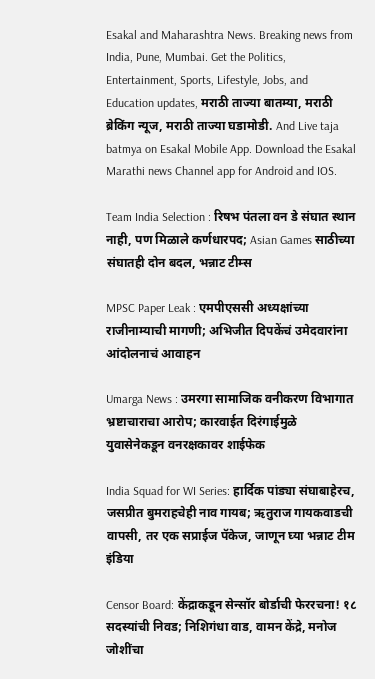Esakal and Maharashtra News. Breaking news from India, Pune, Mumbai. Get the Politics, Entertainment, Sports, Lifestyle, Jobs, and Education updates, मराठी ताज्या बातम्या, मराठी ब्रेकिंग न्यूज, मराठी ताज्या घडामोडी. And Live taja batmya on Esakal Mobile App. Download the Esakal Marathi news Channel app for Android and IOS.

Team India Selection : रिषभ पंतला वन डे संघात स्थान नाही, पण मिळाले कर्णधारपद; Asian Games साठीच्या संघातही दोन बदल, भन्नाट टीम्स

MPSC Paper Leak : एमपीएससी अध्यक्षांच्या राजीनाम्याची मागणी; अभिजीत दिपकेंचं उमेदवारांना आंदोलनाचं आवाहन

Umarga News : उमरगा सामाजिक वनीकरण विभागात भ्रष्टाचाराचा आरोप; कारवाईत दिरंगाईमुळे युवासेनेकडून वनरक्षकावर शाईफेक

India Squad for WI Series: हार्दिक पांड्या संघाबाहेरच, जसप्रीत बुमराहचेही नाव गायब; ऋतुराज गायकवाडची वापसी, तर एक सप्राईज पॅकेज, जाणून घ्या भन्नाट टीम इंडिया

Censor Board: केंद्राकडून सेन्सॉर बोर्डाची फेररचना! १८ सदस्यांची निवड; निशिगंधा वाड, वामन केंद्रे, मनोज जोशींचा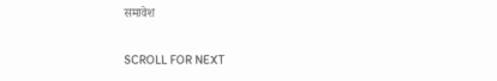समावेश

SCROLL FOR NEXT